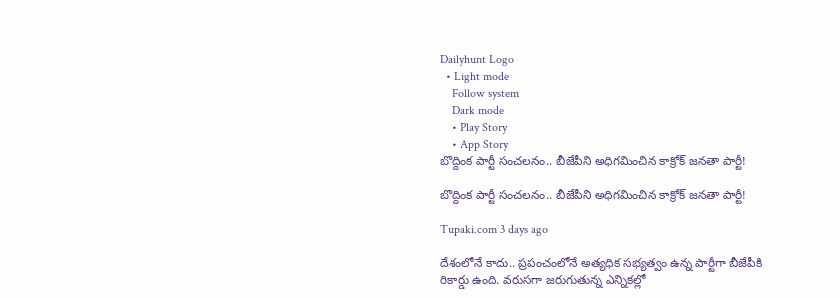Dailyhunt Logo
  • Light mode
    Follow system
    Dark mode
    • Play Story
    • App Story
బొద్దింక పార్టీ సంచలనం.. బీజేపీని అధిగమించిన కాక్రోక్ జనతా పార్టీ!

బొద్దింక పార్టీ సంచలనం.. బీజేపీని అధిగమించిన కాక్రోక్ జనతా పార్టీ!

Tupaki.com 3 days ago

దేశంలోనే కాదు.. ప్రపంచంలోనే అత్యధిక సభ్యత్వం ఉన్న పార్టీగా బీజేపీకి రికార్డు ఉంది. వరుసగా జరుగుతున్న ఎన్నికల్లో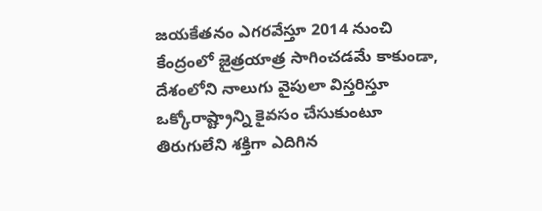జయకేతనం ఎగరవేస్తూ 2014 నుంచి కేంద్రంలో జైత్రయాత్ర సాగించడమే కాకుండా, దేశంలోని నాలుగు వైపులా విస్తరిస్తూ ఒక్కోరాష్ట్రాన్ని కైవసం చేసుకుంటూ తిరుగులేని శక్తిగా ఎదిగిన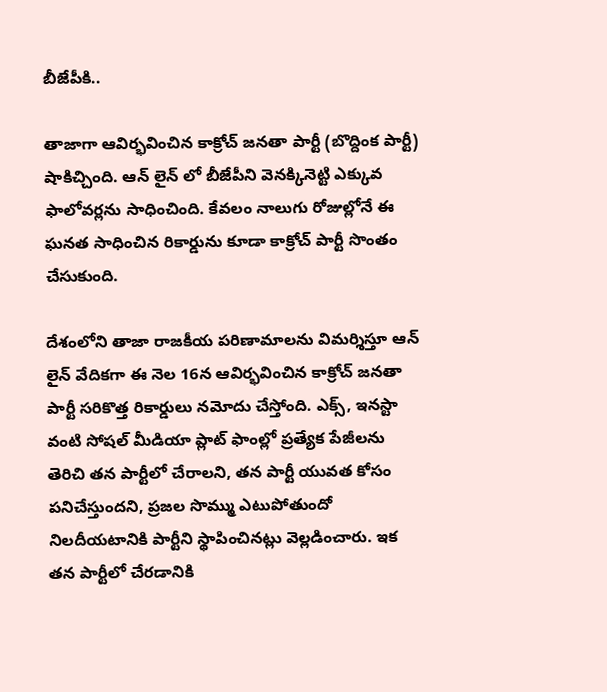బీజేపీకి..

తాజాగా ఆవిర్భవించిన కాక్రోచ్ జనతా పార్టీ (బొద్దింక పార్టీ) షాకిచ్చింది. ఆన్ లైన్ లో బీజేపీని వెనక్కినెట్టి ఎక్కువ ఫాలోవర్లను సాధించింది. కేవలం నాలుగు రోజుల్లోనే ఈ ఘనత సాధించిన రికార్డును కూడా కాక్రోచ్ పార్టీ సొంతం చేసుకుంది.

దేశంలోని తాజా రాజకీయ పరిణామాలను విమర్శిస్తూ ఆన్ లైన్ వేదికగా ఈ నెల 16న ఆవిర్భవించిన కాక్రోచ్ జనతా పార్టీ సరికొత్త రికార్డులు నమోదు చేస్తోంది. ఎక్స్, ఇనస్టా వంటి సోషల్ మీడియా ప్లాట్ ఫాంల్లో ప్రత్యేక పేజీలను తెరిచి తన పార్టీలో చేరాలని, తన పార్టీ యువత కోసం పనిచేస్తుందని, ప్రజల సొమ్ము ఎటుపోతుందో నిలదీయటానికి పార్టీని స్థాపించినట్లు వెల్లడించారు. ఇక తన పార్టీలో చేరడానికి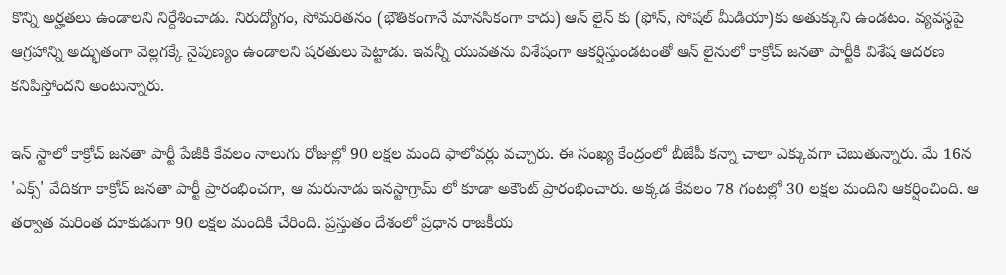కొన్ని అర్హతలు ఉండాలని నిర్దేశించాడు. నిరుద్యోగం, సోమరితనం (భౌతికంగానే మానసికంగా కాదు) ఆన్ లైన్ కు (ఫోన్, సోషల్ మీడియా)కు అతుక్కుని ఉండటం. వ్యవస్థపై ఆగ్రహాన్ని అద్భుతంగా వెల్లగక్కే నైపుణ్యం ఉండాలని షరతులు పెట్టాడు. ఇవన్నీ యువతను విశేషంగా ఆకర్షిస్తుండటంతో ఆన్ లైనులో కాక్రోచ్ జనతా పార్టీకి విశేష ఆదరణ కనిపిస్తోందని అంటున్నారు.

ఇన్ స్టాలో కాక్రోచ్ జనతా పార్టీ పేజీకి కేవలం నాలుగు రోజుల్లో 90 లక్షల మంది ఫాలోవర్లు వచ్చారు. ఈ సంఖ్య కేంద్రంలో బీజేపీ కన్నా చాలా ఎక్కువగా చెబుతున్నారు. మే 16న 'ఎక్స్' వేదికగా కాక్రోచ్ జనతా పార్టీ ప్రారంభించగా, ఆ మరునాడు ఇనస్టాగ్రామ్ లో కూడా అకౌంట్ ప్రారంభించారు. అక్కడ కేవలం 78 గంటల్లో 30 లక్షల మందిని ఆకర్షించింది. ఆ తర్వాత మరింత దూకుడుగా 90 లక్షల మందికి చేరింది. ప్రస్తుతం దేశంలో ప్రధాన రాజకీయ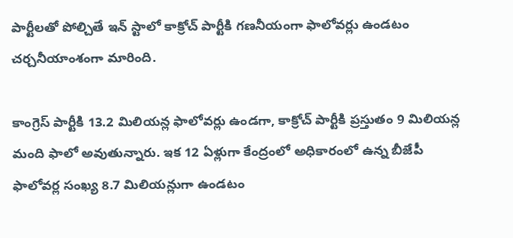పార్టీలతో పోల్చితే ఇన్ స్టాలో కాక్రోచ్ పార్టీకి గణనీయంగా ఫాలోవర్లు ఉండటం చర్చనీయాంశంగా మారింది.

కాంగ్రెస్ పార్టీకి 13.2 మిలియన్ల ఫాలోవర్లు ఉండగా, కాక్రోచ్ పార్టీకి ప్రస్తుతం 9 మిలియన్ల మంది ఫాలో అవుతున్నారు. ఇక 12 ఏళ్లుగా కేంద్రంలో అధికారంలో ఉన్న బీజేపీ ఫాలోవర్ల సంఖ్య 8.7 మిలియన్లుగా ఉండటం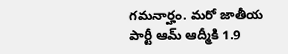గమనార్హం. మరో జాతీయ పార్టీ ఆమ్ ఆద్మీకి 1.9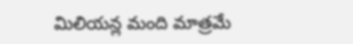మిలియన్ల మంది మాత్రమే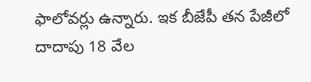ఫాలోవర్లు ఉన్నారు. ఇక బీజేపీ తన పేజీలో దాదాపు 18 వేల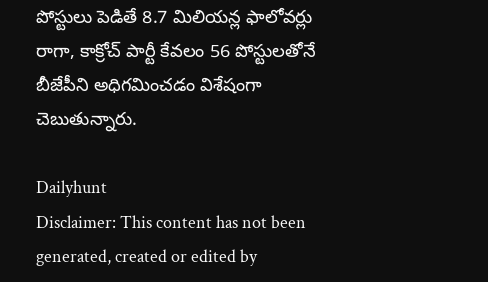పోస్టులు పెడితే 8.7 మిలియన్ల ఫాలోవర్లు రాగా, కాక్రోచ్ పార్టీ కేవలం 56 పోస్టులతోనే బీజేపీని అధిగమించడం విశేషంగా చెబుతున్నారు.

Dailyhunt
Disclaimer: This content has not been generated, created or edited by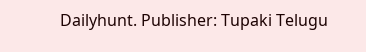Dailyhunt. Publisher: Tupaki Telugu